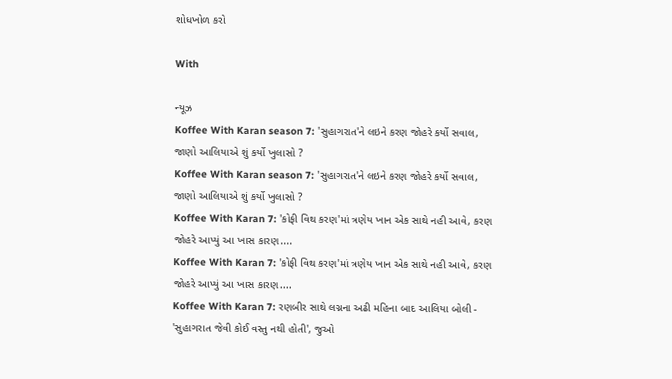શોધખોળ કરો

With

ન્યૂઝ
Koffee With Karan season 7: 'સુહાગરાત'ને લઇને કરણ જોહરે કર્યો સવાલ, જાણો આલિયાએ શું કર્યો ખુલાસો ?
Koffee With Karan season 7: 'સુહાગરાત'ને લઇને કરણ જોહરે કર્યો સવાલ, જાણો આલિયાએ શું કર્યો ખુલાસો ?
Koffee With Karan 7: 'કોફી વિથ કરણ'માં ત્રણેય ખાન એક સાથે નહી આવે, કરણ જોહરે આપ્યું આ ખાસ કારણ....
Koffee With Karan 7: 'કોફી વિથ કરણ'માં ત્રણેય ખાન એક સાથે નહી આવે, કરણ જોહરે આપ્યું આ ખાસ કારણ....
Koffee With Karan 7: રણબીર સાથે લગ્નના અઢી મહિના બાદ આલિયા બોલી - 'સુહાગરાત જેવી કોઈ વસ્તુ નથી હોતી', જુઓ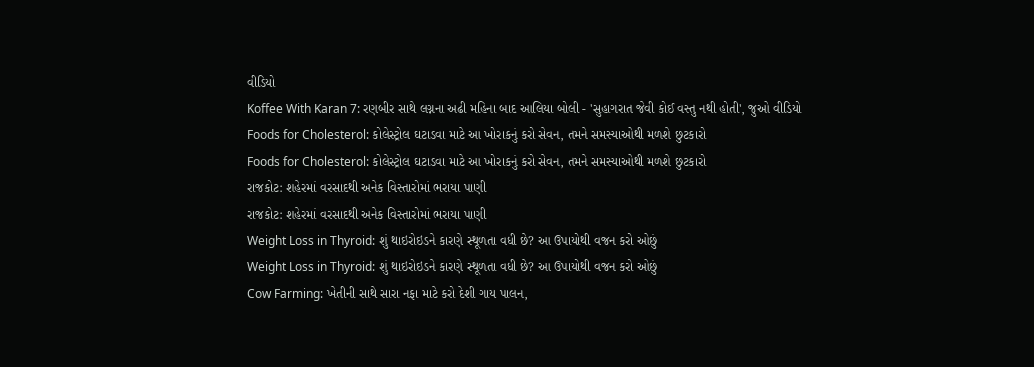વીડિયો
Koffee With Karan 7: રણબીર સાથે લગ્નના અઢી મહિના બાદ આલિયા બોલી - 'સુહાગરાત જેવી કોઈ વસ્તુ નથી હોતી', જુઓ વીડિયો
Foods for Cholesterol: કોલેસ્ટ્રોલ ઘટાડવા માટે આ ખોરાકનું કરો સેવન, તમને સમસ્યાઓથી મળશે છુટકારો
Foods for Cholesterol: કોલેસ્ટ્રોલ ઘટાડવા માટે આ ખોરાકનું કરો સેવન, તમને સમસ્યાઓથી મળશે છુટકારો
રાજકોટ: શહેરમાં વરસાદથી અનેક વિસ્તારોમાં ભરાયા પાણી
રાજકોટ: શહેરમાં વરસાદથી અનેક વિસ્તારોમાં ભરાયા પાણી
Weight Loss in Thyroid: શું થાઇરોઇડને કારણે સ્થૂળતા વધી છે? આ ઉપાયોથી વજન કરો ઓછું
Weight Loss in Thyroid: શું થાઇરોઇડને કારણે સ્થૂળતા વધી છે? આ ઉપાયોથી વજન કરો ઓછું
Cow Farming: ખેતીની સાથે સારા નફા માટે કરો દેશી ગાય પાલન,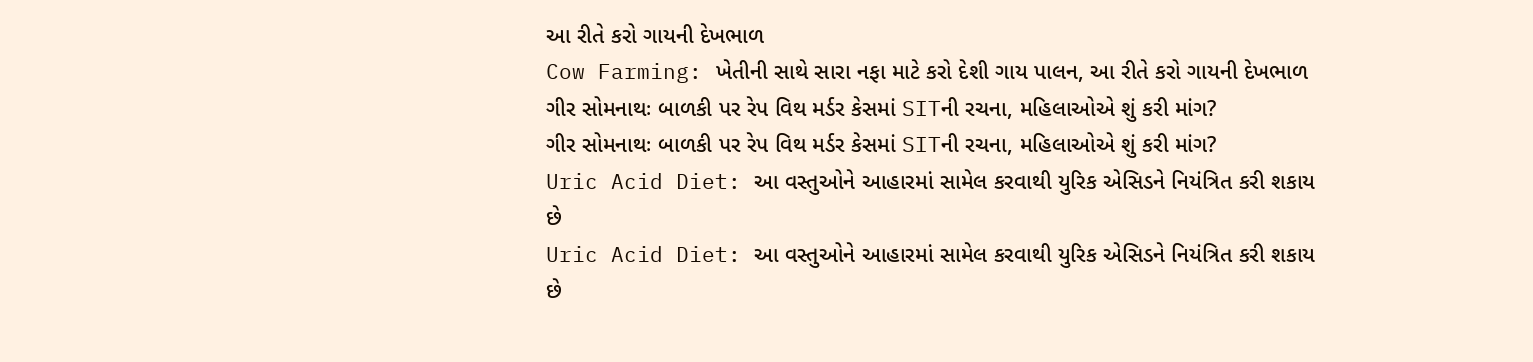આ રીતે કરો ગાયની દેખભાળ
Cow Farming: ખેતીની સાથે સારા નફા માટે કરો દેશી ગાય પાલન, આ રીતે કરો ગાયની દેખભાળ
ગીર સોમનાથઃ બાળકી પર રેપ વિથ મર્ડર કેસમાં SITની રચના, મહિલાઓએ શું કરી માંગ?
ગીર સોમનાથઃ બાળકી પર રેપ વિથ મર્ડર કેસમાં SITની રચના, મહિલાઓએ શું કરી માંગ?
Uric Acid Diet: આ વસ્તુઓને આહારમાં સામેલ કરવાથી યુરિક એસિડને નિયંત્રિત કરી શકાય છે
Uric Acid Diet: આ વસ્તુઓને આહારમાં સામેલ કરવાથી યુરિક એસિડને નિયંત્રિત કરી શકાય છે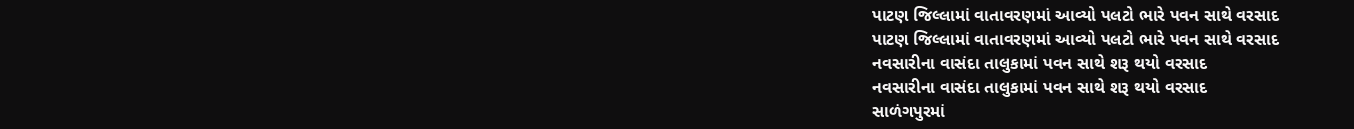પાટણ જિલ્લામાં વાતાવરણમાં આવ્યો પલટો ભારે પવન સાથે વરસાદ
પાટણ જિલ્લામાં વાતાવરણમાં આવ્યો પલટો ભારે પવન સાથે વરસાદ
નવસારીના વાસંદા તાલુકામાં પવન સાથે શરૂ થયો વરસાદ
નવસારીના વાસંદા તાલુકામાં પવન સાથે શરૂ થયો વરસાદ
સાળંગપુરમાં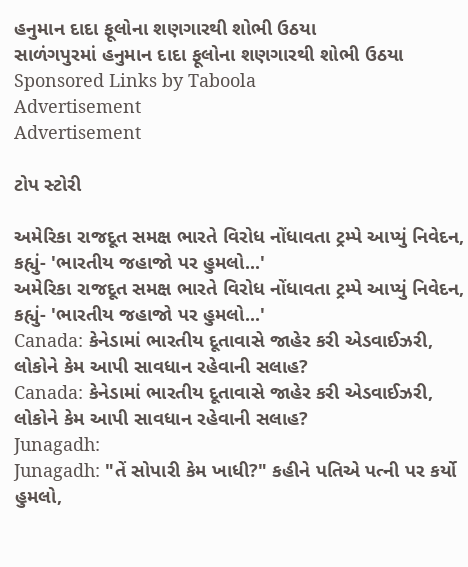હનુમાન દાદા ફૂલોના શણગારથી શોભી ઉઠયા
સાળંગપુરમાં હનુમાન દાદા ફૂલોના શણગારથી શોભી ઉઠયા
Sponsored Links by Taboola
Advertisement
Advertisement

ટોપ સ્ટોરી

અમેરિકા રાજદૂત સમક્ષ ભારતે વિરોધ નોંધાવતા ટ્રમ્પે આપ્યું નિવેદન, કહ્યું- 'ભારતીય જહાજો પર હુમલો...'
અમેરિકા રાજદૂત સમક્ષ ભારતે વિરોધ નોંધાવતા ટ્રમ્પે આપ્યું નિવેદન, કહ્યું- 'ભારતીય જહાજો પર હુમલો...'
Canada: કેનેડામાં ભારતીય દૂતાવાસે જાહેર કરી એડવાઈઝરી, લોકોને કેમ આપી સાવધાન રહેવાની સલાહ?
Canada: કેનેડામાં ભારતીય દૂતાવાસે જાહેર કરી એડવાઈઝરી, લોકોને કેમ આપી સાવધાન રહેવાની સલાહ?
Junagadh:
Junagadh: "તેં સોપારી કેમ ખાધી?" કહીને પતિએ પત્ની પર કર્યો હુમલો,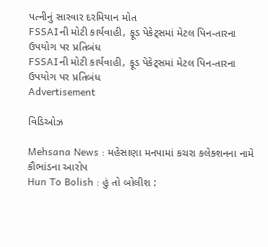પત્નીનું સારવાર દરમિયાન મોત
FSSAIની મોટી કાર્યવાહી, ફૂડ પેકેટ્સમાં મેટલ પિન-તારના ઉપયોગ પર પ્રતિબંધ
FSSAIની મોટી કાર્યવાહી, ફૂડ પેકેટ્સમાં મેટલ પિન-તારના ઉપયોગ પર પ્રતિબંધ
Advertisement

વિડિઓઝ

Mehsana News : મહેસાણા મનપામાં કચરા કલેક્શનના નામે કૌભાંડના આરોપ
Hun To Bolish : હું તો બોલીશ :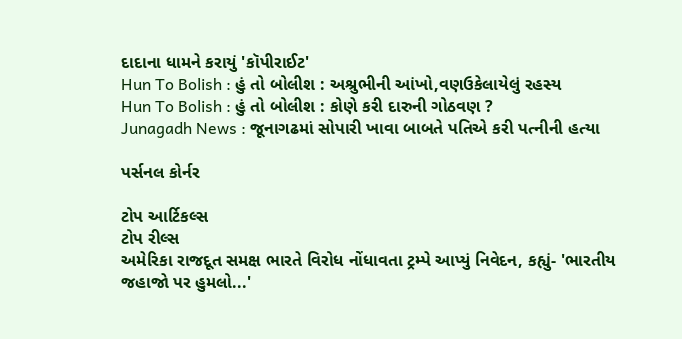દાદાના ધામને કરાયું 'કૉપીરાઈટ'
Hun To Bolish : હું તો બોલીશ : અશ્રુભીની આંખો,વણઉકેલાયેલું રહસ્ય
Hun To Bolish : હું તો બોલીશ : કોણે કરી દારુની ગોઠવણ ?
Junagadh News : જૂનાગઢમાં સોપારી ખાવા બાબતે પતિએ કરી પત્નીની હત્યા

પર્સનલ કોર્નર

ટોપ આર્ટિકલ્સ
ટોપ રીલ્સ
અમેરિકા રાજદૂત સમક્ષ ભારતે વિરોધ નોંધાવતા ટ્રમ્પે આપ્યું નિવેદન, કહ્યું- 'ભારતીય જહાજો પર હુમલો...'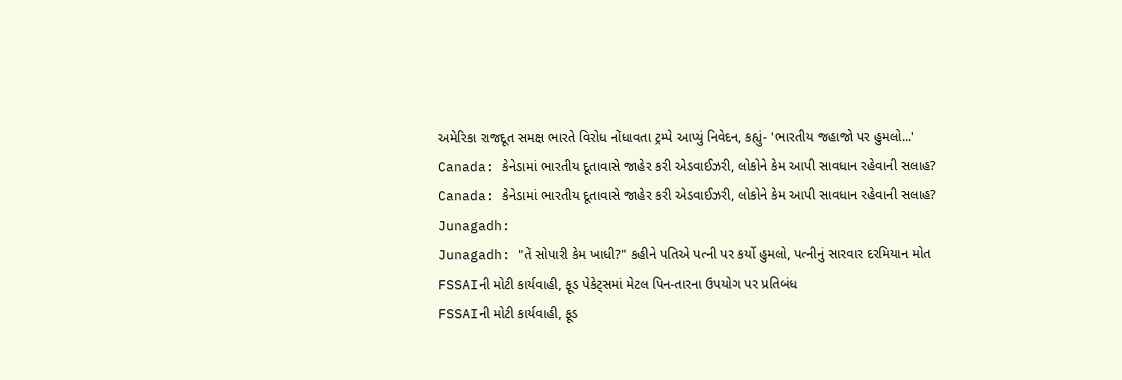અમેરિકા રાજદૂત સમક્ષ ભારતે વિરોધ નોંધાવતા ટ્રમ્પે આપ્યું નિવેદન, કહ્યું- 'ભારતીય જહાજો પર હુમલો...'
Canada: કેનેડામાં ભારતીય દૂતાવાસે જાહેર કરી એડવાઈઝરી, લોકોને કેમ આપી સાવધાન રહેવાની સલાહ?
Canada: કેનેડામાં ભારતીય દૂતાવાસે જાહેર કરી એડવાઈઝરી, લોકોને કેમ આપી સાવધાન રહેવાની સલાહ?
Junagadh:
Junagadh: "તેં સોપારી કેમ ખાધી?" કહીને પતિએ પત્ની પર કર્યો હુમલો, પત્નીનું સારવાર દરમિયાન મોત
FSSAIની મોટી કાર્યવાહી, ફૂડ પેકેટ્સમાં મેટલ પિન-તારના ઉપયોગ પર પ્રતિબંધ
FSSAIની મોટી કાર્યવાહી, ફૂડ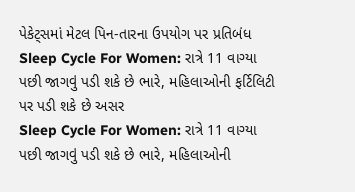પેકેટ્સમાં મેટલ પિન-તારના ઉપયોગ પર પ્રતિબંધ
Sleep Cycle For Women: રાત્રે 11 વાગ્યા પછી જાગવું પડી શકે છે ભારે, મહિલાઓની ફર્ટિલિટી પર પડી શકે છે અસર
Sleep Cycle For Women: રાત્રે 11 વાગ્યા પછી જાગવું પડી શકે છે ભારે, મહિલાઓની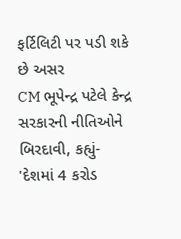ફર્ટિલિટી પર પડી શકે છે અસર
CM ભૂપેન્દ્ર પટેલે કેન્દ્ર સરકારની નીતિઓને બિરદાવી, કહ્યું- 'દેશમાં 4 કરોડ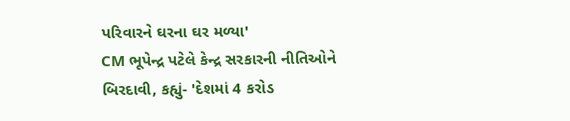પરિવારને ઘરના ઘર મળ્યા'
CM ભૂપેન્દ્ર પટેલે કેન્દ્ર સરકારની નીતિઓને બિરદાવી, કહ્યું- 'દેશમાં 4 કરોડ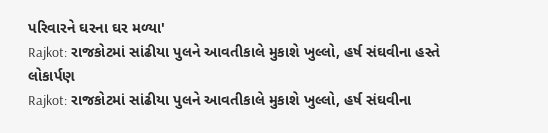પરિવારને ઘરના ઘર મળ્યા'
Rajkot: રાજકોટમાં સાંઢીયા પુલને આવતીકાલે મુકાશે ખુલ્લો, હર્ષ સંઘવીના હસ્તે લોકાર્પણ
Rajkot: રાજકોટમાં સાંઢીયા પુલને આવતીકાલે મુકાશે ખુલ્લો, હર્ષ સંઘવીના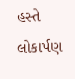હસ્તે લોકાર્પણ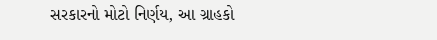સરકારનો મોટો નિર્ણય, આ ગ્રાહકો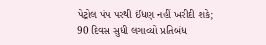પેટ્રોલ પંપ પરથી ઈંધણ નહીં ખરીદી શકે; 90 દિવસ સુધી લગાવ્યો પ્રતિબંધ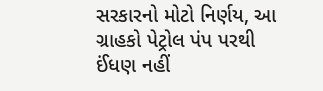સરકારનો મોટો નિર્ણય, આ ગ્રાહકો પેટ્રોલ પંપ પરથી ઈંધણ નહીં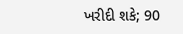ખરીદી શકે; 90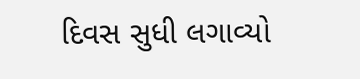દિવસ સુધી લગાવ્યો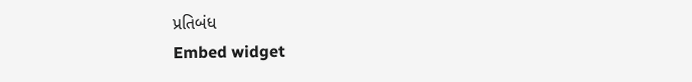પ્રતિબંધ
Embed widget